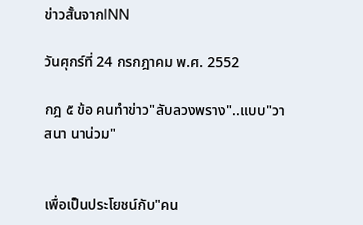ข่าวสั้นจากINN

วันศุกร์ที่ 24 กรกฎาคม พ.ศ. 2552

กฎ ๕ ข้อ คนทำข่าว"ลับลวงพราง"..แบบ"วาสนา นาน่วม"


เพื่อเป็นประโยชน์กับ"คน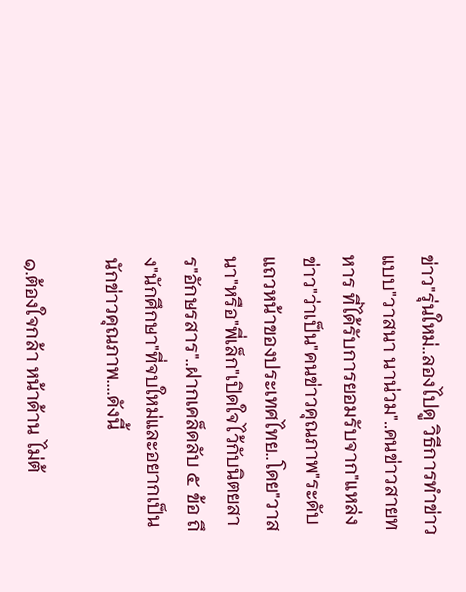ข่าว"รุ่นใหม่..ลองไปดู วิธีการทำข่าว แบบ"วาสนา นาน่วม"..คนข่าวสายทหาร ที่ได้รับการยอมรับจาก"แหล่งข่าว"ว่าเป็น"คนข่าวคุณภาพ"ระดับแถวหน้าของประเทศไทย..โดย"วาสนา"หรือ"พี่เล็ก"เปิดใจไว้กับนิตยสาร"อักษรสาร"..ฝากเคล็ดลับ ๕ ข้อ ถึง"นักศึกษา"ที่จบใหม่และอยากเป็นนักข่าวคุณภาพ....ดังนี้

๑.ต้องใจกล้า หน้าด้าน ไม่ต้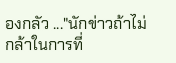องกลัว ..."นักข่าวถ้าไม่กล้าในการที่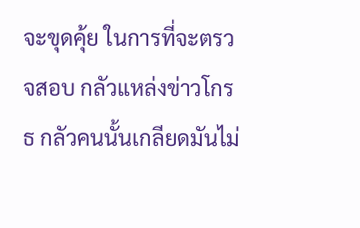จะขุดคุ้ย ในการที่จะตรวจสอบ กลัวแหล่งข่าวโกรธ กลัวคนนั้นเกลียดมันไม่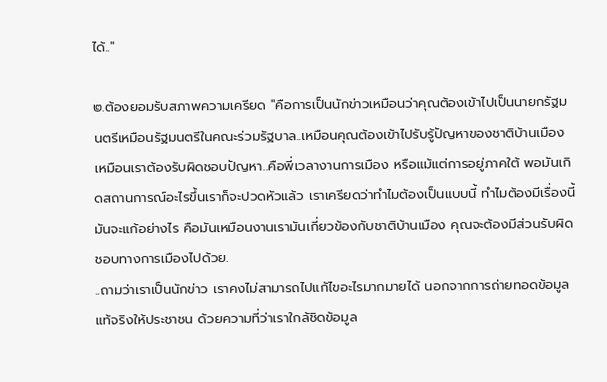ได้.."

๒.ต้องยอมรับสภาพความเครียด "คือการเป็นนักข่าวเหมือนว่าคุณต้องเข้าไปเป็นนายกรัฐมนตรีเหมือนรัฐมนตรีในคณะร่วมรัฐบาล..เหมือนคุณต้องเข้าไปรับรู้ปัญหาของชาติบ้านเมือง เหมือนเราต้องรับผิดชอบปัญหา..คือพี่เวลางานการเมือง หรือแม้แต่การอยู่ภาคใต้ พอมันเกิดสถานการณ์อะไรขึ้นเราก็จะปวดหัวแล้ว เราเครียดว่าทำไมต้องเป็นแบบนี้ ทำไมต้องมีเรื่องนี้ มันจะแก้อย่างไร คือมันเหมือนงานเรามันเกี่ยวข้องกับชาติบ้านเมือง คุณจะต้องมีส่วนรับผิด
ชอบทางการเมืองไปด้วย.
..ถามว่าเราเป็นนักข่าว เราคงไม่สามารถไปแก้ไขอะไรมากมายได้ นอกจากการถ่ายทอดข้อมูลแท้จริงให้ประชาชน ด้วยความที่ว่าเราใกล้ชิดข้อมูล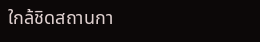ใกล้ชิดสถานกา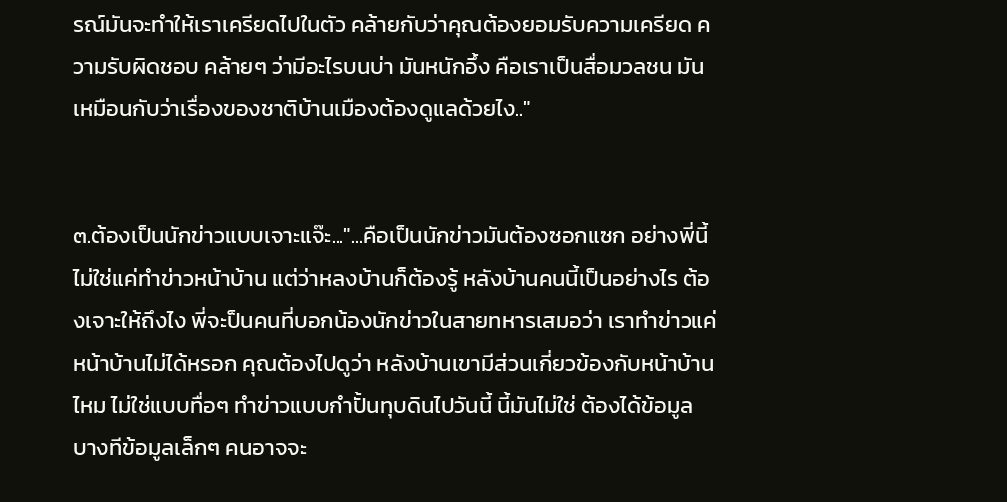รณ์มันจะทำให้เราเครียดไปในตัว คล้ายกับว่าคุณต้องยอมรับความเครียด ความรับผิดชอบ คล้ายๆ ว่ามีอะไรบนบ่า มันหนักอึ้ง คือเราเป็นสื่อมวลชน มันเหมือนกับว่าเรื่องของชาติบ้านเมืองต้องดูแลด้วยไง.."


๓.ต้องเป็นนักข่าวแบบเจาะแจ๊ะ..."...คือเป็นนักข่าวมันต้องซอกแซก อย่างพี่นี้ไม่ใช่แค่ทำข่าวหน้าบ้าน แต่ว่าหลงบ้านก็ต้องรู้ หลังบ้านคนนี้เป็นอย่างไร ต้องเจาะให้ถึงไง พี่จะป็นคนที่บอกน้องนักข่าวในสายทหารเสมอว่า เราทำข่าวแค่หน้าบ้านไม่ได้หรอก คุณต้องไปดูว่า หลังบ้านเขามีส่วนเกี่ยวข้องกับหน้าบ้านไหม ไม่ใช่แบบทื่อๆ ทำข่าวแบบกำปั้นทุบดินไปวันนี้ นี้มันไม่ใช่ ต้องได้ข้อมูล บางทีข้อมูลเล็กๆ คนอาจจะ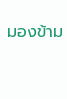มองข้าม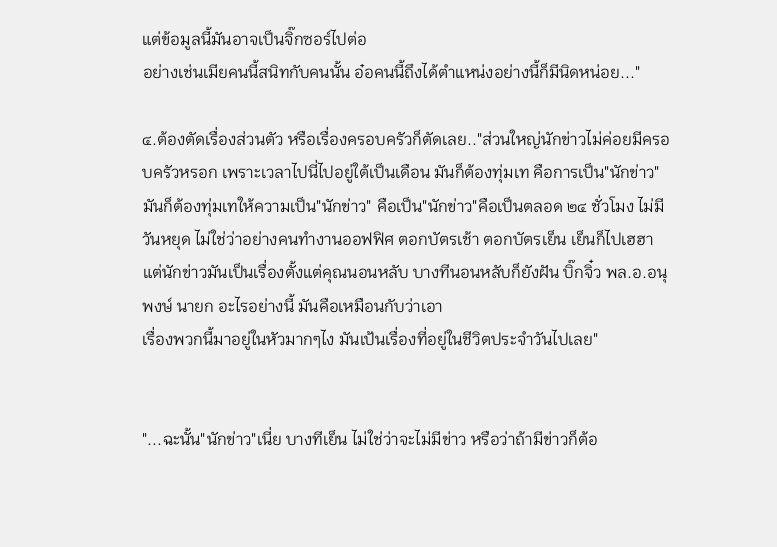แต่ข้อมูลนี้มันอาจเป็นจิ๊กซอร์ไปต่อ
อย่างเช่นเมียคนนี้สนิทกับคนนั้น อ๋อคนนี้ถึงได้ตำแหน่งอย่างนี้ก็มีนิดหน่อย..."

๔.ต้องตัดเรื่องส่วนตัว หรือเรื่องครอบครัวก็ตัดเลย.."ส่วนใหญ่นักข่าวไม่ค่อยมีครอบครัวหรอก เพราะเวลาไปนี่ไปอยู่ใต้เป็นเดือน มันก็ต้องทุ่มเท คือการเป็น"นักข่าว"มันก็ต้องทุ่มเทให้ความเป็น"นักข่าว" คือเป็น"นักข่าว"คือเป็นตลอด ๒๔ ชั่วโมง ไม่มีวันหยุด ไม่ใช่ว่าอย่างคนทำงานออฟฟิศ ตอกบัตรเช้า ตอกบัตรเย็น เย็นก็ไปเฮฮา แต่นักข่าวมันเป็นเรื่องตั้งแต่คุณนอนหลับ บางทีนอนหลับก็ยังฝัน บิ๊กจิ๋ว พล.อ.อนุพงษ์ นายก อะไรอย่างนี้ มันคือเหมือนกับว่าเอา
เรื่องพวกนี้มาอยู่ในหัวมากๆไง มันเป้นเรื่องที่อยู่ในชีวิตประจำวันไปเลย"


"...ฉะนั้น"นักข่าว"เนี่ย บางทีเย็น ไม่ใช่ว่าจะไม่มีข่าว หรือว่าถ้ามีข่าวก็ต้อ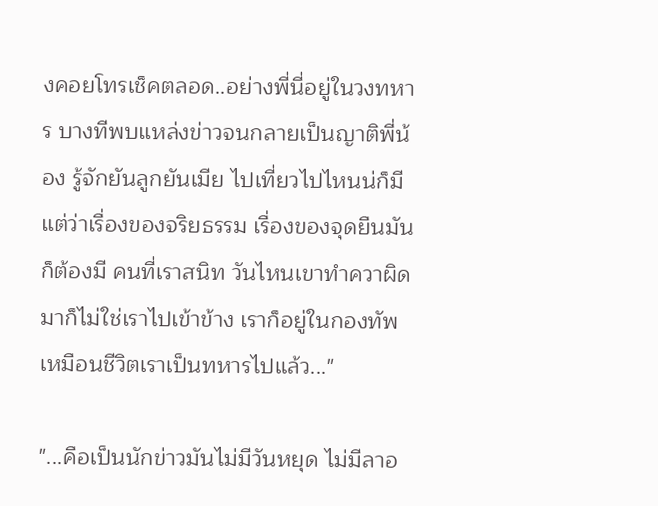งคอยโทรเช็คตลอด..อย่างพี่นี่อยู่ในวงทหาร บางทีพบแหล่งข่าวจนกลายเป็นญาติพี่น้อง รู้จักยันลูกยันเมีย ไปเที่ยวไปไหนน่ก็มี แต่ว่าเรื่องของจริยธรรม เรื่องของจุดยืนมันก็ต้องมี คนที่เราสนิท วันไหนเขาทำควาผิดมาก็ไม่ใช่เราไปเข้าข้าง เราก็อยู่ในกองทัพเหมือนชีวิตเราเป็นทหารไปแล้ว..."

"...คือเป็นนักข่าวมันไม่มีวันหยุด ไม่มีลาอ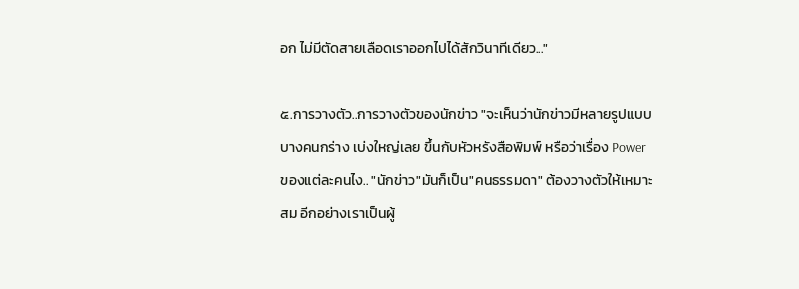อก ไม่มีตัดสายเลือดเราออกไปได้สักวินาทีเดียว..."

๕.การวางตัว..การวางตัวของนักข่าว "จะเห็นว่านักข่าวมีหลายรูปแบบ บางคนกร่าง เบ่งใหญ่เลย ขึ้นกับหัวหรังสือพิมพ์ หรือว่าเรื่อง Power ของแต่ละคนไง.. "นักข่าว"มันก็เป็น"คนธรรมดา" ต้องวางตัวให้เหมาะสม อีกอย่างเราเป็นผู้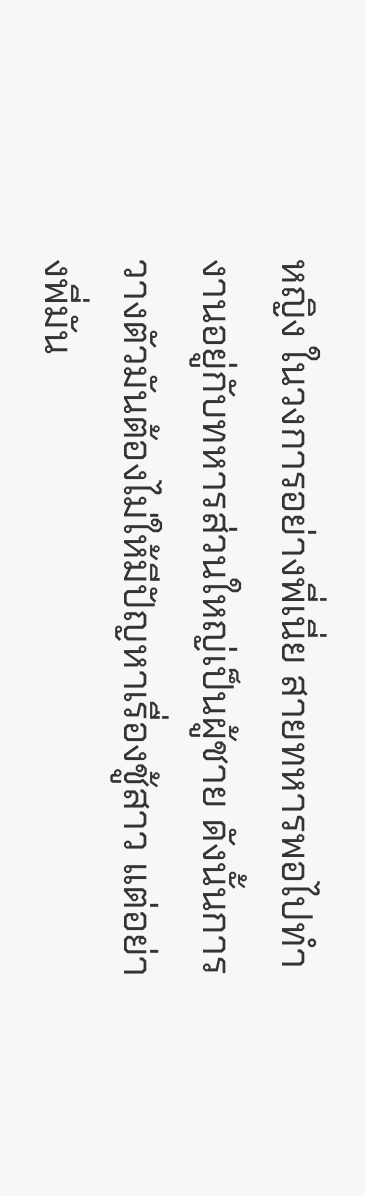หญิง ในวงการอย่างพี่เนี่ย สายทหารพอไปทำงานอยู่กับทหารส่วนใหญ่เป็นผู้ชาย ดังนั้นการวางตัวมันต้องไม่ให้มีปัญหาเรื่องชู้สาว แต่อย่างพี่มัน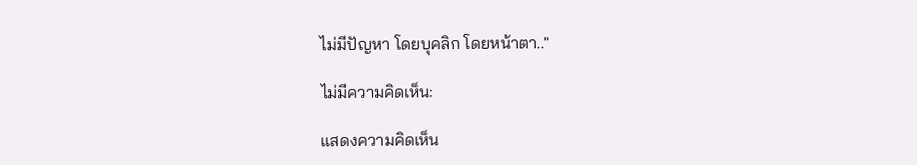ไม่มีปัญหา โดยบุคลิก โดยหน้าตา.."

ไม่มีความคิดเห็น:

แสดงความคิดเห็น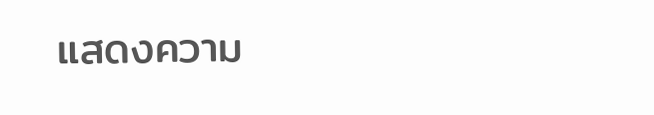แสดงความ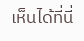เห็นได้ที่นี่